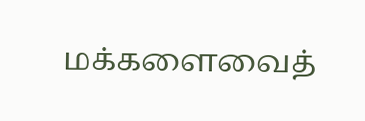மக்களைவைத்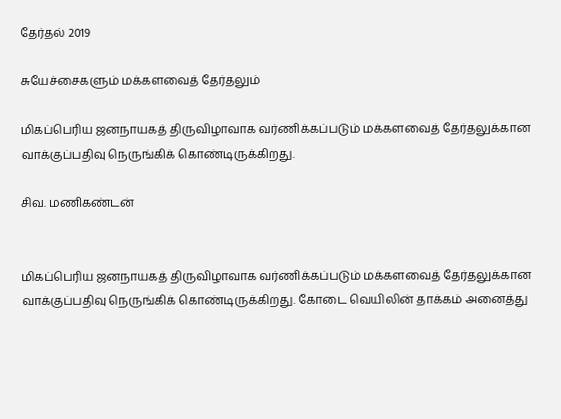தேர்தல் 2019

சுயேச்சைகளும் மக்களவைத் தேர்தலும்

மிகப்பெரிய ஜனநாயகத் திருவிழாவாக வர்ணிக்கப்படும் மக்களவைத் தேர்தலுக்கான வாக்குப்பதிவு நெருங்கிக் கொண்டிருக்கிறது.

சிவ. மணிகண்டன்


மிகப்பெரிய ஜனநாயகத் திருவிழாவாக வர்ணிக்கப்படும் மக்களவைத் தேர்தலுக்கான வாக்குப்பதிவு நெருங்கிக் கொண்டிருக்கிறது. கோடை வெயிலின் தாக்கம் அனைத்து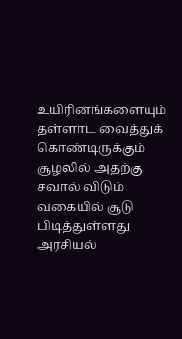உயிரினங்களையும் தள்ளாட வைத்துக் கொண்டிருக்கும் சூழலில் அதற்கு சவால் விடும் வகையில் சூடு பிடித்துள்ளது  அரசியல்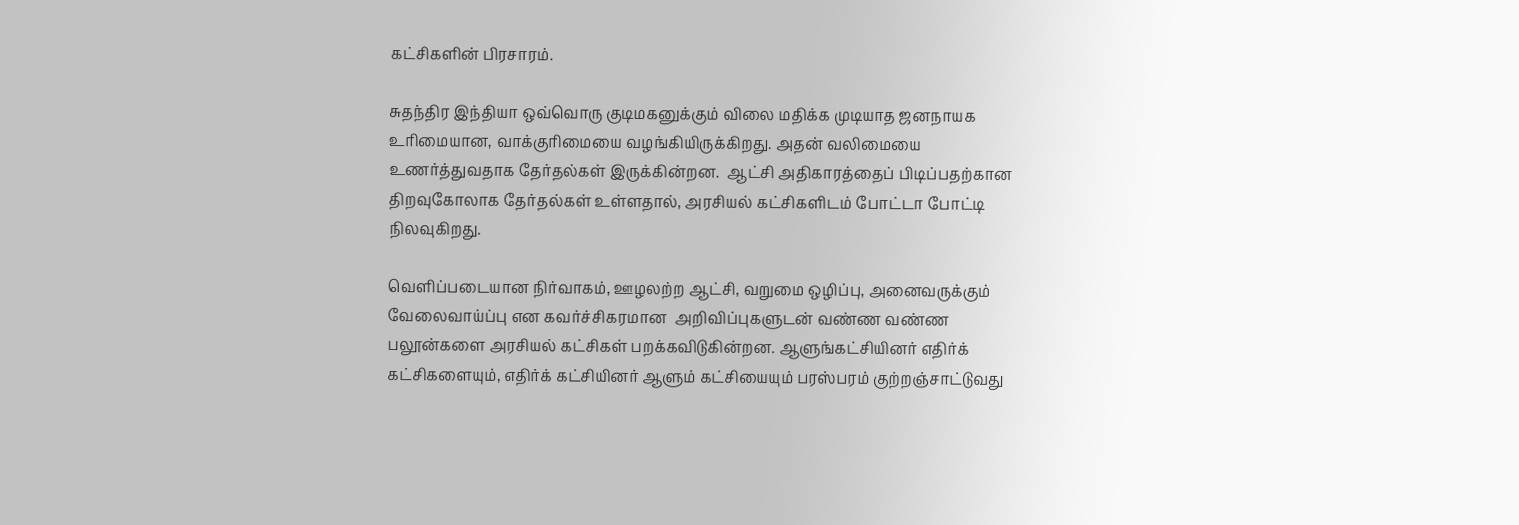கட்சிகளின் பிரசாரம்.

சுதந்திர இந்தியா ஒவ்வொரு குடிமகனுக்கும் விலை மதிக்க முடியாத ஜனநாயக உரிமையான, வாக்குரிமையை வழங்கியிருக்கிறது. அதன் வலிமையை உணர்த்துவதாக தேர்தல்கள் இருக்கின்றன.  ஆட்சி அதிகாரத்தைப் பிடிப்பதற்கான திறவுகோலாக தேர்தல்கள் உள்ளதால், அரசியல் கட்சிகளிடம் போட்டா போட்டி நிலவுகிறது.

வெளிப்படையான நிர்வாகம், ஊழலற்ற ஆட்சி, வறுமை ஒழிப்பு, அனைவருக்கும் வேலைவாய்ப்பு என கவர்ச்சிகரமான  அறிவிப்புகளுடன் வண்ண வண்ண பலூன்களை அரசியல் கட்சிகள் பறக்கவிடுகின்றன. ஆளுங்கட்சியினர் எதிர்க் கட்சிகளையும், எதிர்க் கட்சியினர் ஆளும் கட்சியையும் பரஸ்பரம் குற்றஞ்சாட்டுவது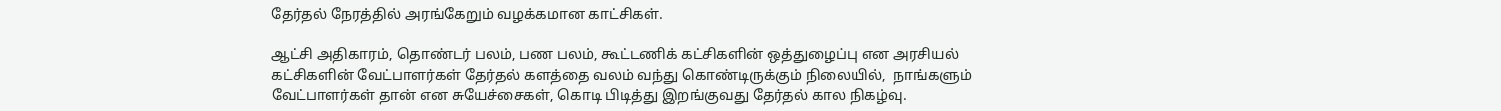தேர்தல் நேரத்தில் அரங்கேறும் வழக்கமான காட்சிகள்.

ஆட்சி அதிகாரம், தொண்டர் பலம், பண பலம், கூட்டணிக் கட்சிகளின் ஒத்துழைப்பு என அரசியல் கட்சிகளின் வேட்பாளர்கள் தேர்தல் களத்தை வலம் வந்து கொண்டிருக்கும் நிலையில்,  நாங்களும் வேட்பாளர்கள் தான் என சுயேச்சைகள், கொடி பிடித்து இறங்குவது தேர்தல் கால நிகழ்வு.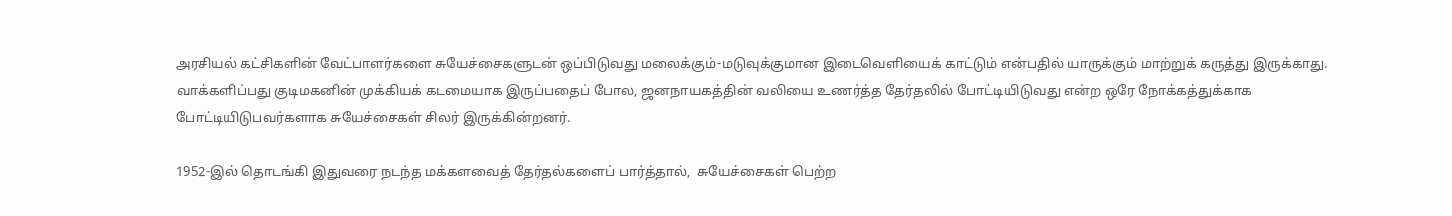அரசியல் கட்சிகளின் வேட்பாளர்களை சுயேச்சைகளுடன் ஒப்பிடுவது மலைக்கும்-மடுவுக்குமான இடைவெளியைக் காட்டும் என்பதில் யாருக்கும் மாற்றுக் கருத்து இருக்காது.  வாக்களிப்பது குடிமகனின் முக்கியக் கடமையாக இருப்பதைப் போல, ஜனநாயகத்தின் வலியை உணர்த்த தேர்தலில் போட்டியிடுவது என்ற ஒரே நோக்கத்துக்காக போட்டியிடுபவர்களாக சுயேச்சைகள் சிலர் இருக்கின்றனர்.

1952-இல் தொடங்கி இதுவரை நடந்த மக்களவைத் தேர்தல்களைப் பார்த்தால்,  சுயேச்சைகள் பெற்ற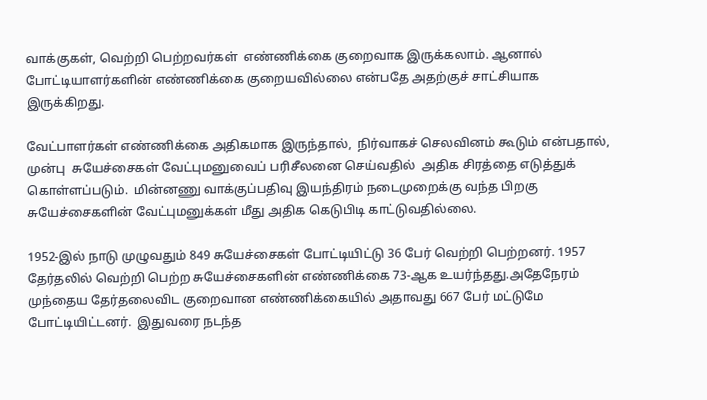வாக்குகள், வெற்றி பெற்றவர்கள்  எண்ணிக்கை குறைவாக இருக்கலாம். ஆனால் போட்டியாளர்களின் எண்ணிக்கை குறையவில்லை என்பதே அதற்குச் சாட்சியாக இருக்கிறது.

வேட்பாளர்கள் எண்ணிக்கை அதிகமாக இருந்தால்,  நிர்வாகச் செலவினம் கூடும் என்பதால், முன்பு  சுயேச்சைகள் வேட்புமனுவைப் பரிசீலனை செய்வதில்  அதிக சிரத்தை எடுத்துக் கொள்ளப்படும்.  மின்னணு வாக்குப்பதிவு இயந்திரம் நடைமுறைக்கு வந்த பிறகு சுயேச்சைகளின் வேட்புமனுக்கள் மீது அதிக கெடுபிடி காட்டுவதில்லை.

1952-இல் நாடு முழுவதும் 849 சுயேச்சைகள் போட்டியிட்டு 36 பேர் வெற்றி பெற்றனர். 1957 தேர்தலில் வெற்றி பெற்ற சுயேச்சைகளின் எண்ணிக்கை 73-ஆக உயர்ந்தது.அதேநேரம் முந்தைய தேர்தலைவிட குறைவான எண்ணிக்கையில் அதாவது 667 பேர் மட்டுமே போட்டியிட்டனர்.  இதுவரை நடந்த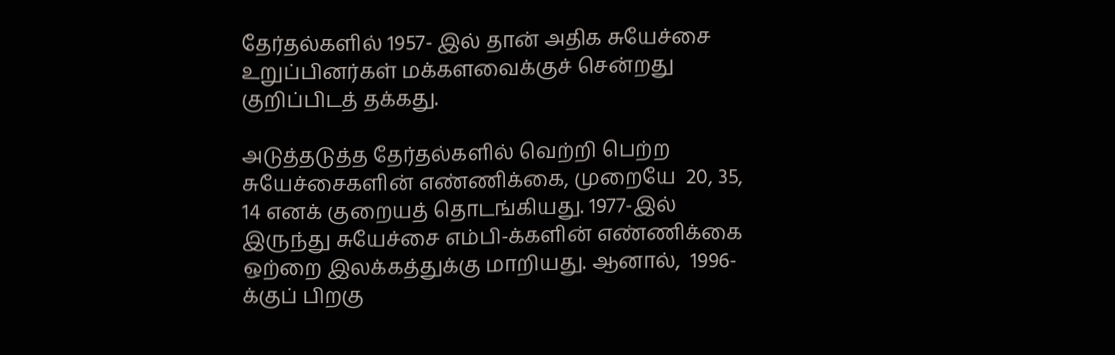தேர்தல்களில் 1957- இல் தான் அதிக சுயேச்சை உறுப்பினர்கள் மக்களவைக்குச் சென்றது குறிப்பிடத் தக்கது.

அடுத்தடுத்த தேர்தல்களில் வெற்றி பெற்ற சுயேச்சைகளின் எண்ணிக்கை, முறையே  20, 35, 14 எனக் குறையத் தொடங்கியது. 1977-இல் இருந்து சுயேச்சை எம்பி-க்களின் எண்ணிக்கை ஒற்றை இலக்கத்துக்கு மாறியது. ஆனால்,  1996-க்குப் பிறகு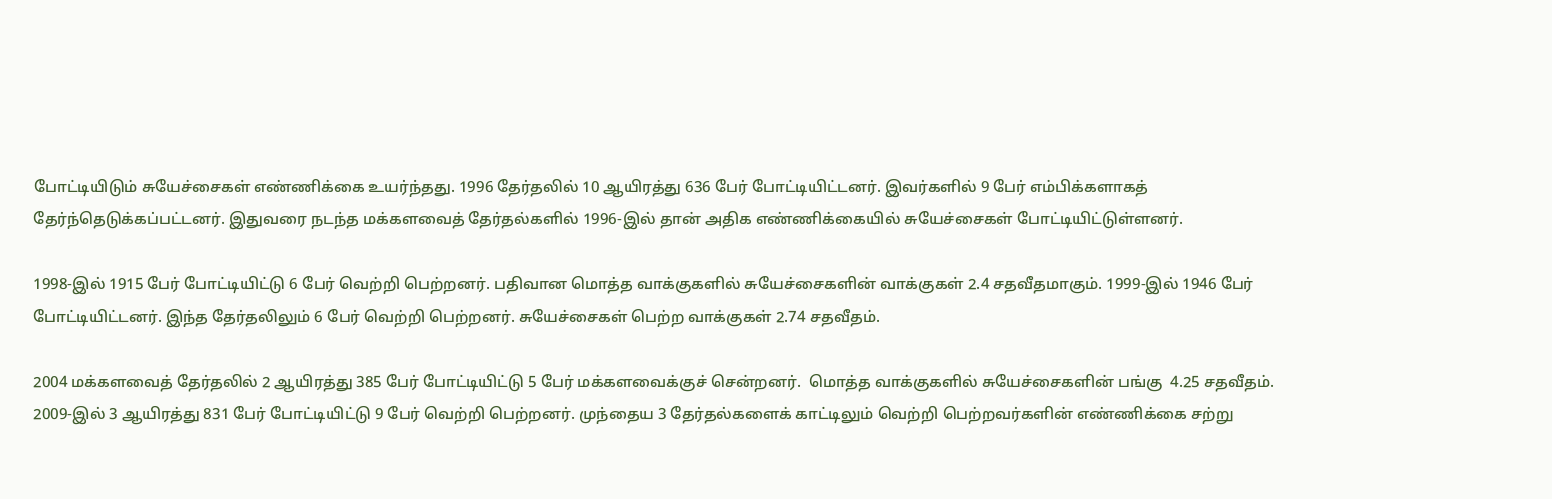போட்டியிடும் சுயேச்சைகள் எண்ணிக்கை உயர்ந்தது. 1996 தேர்தலில் 10 ஆயிரத்து 636 பேர் போட்டியிட்டனர். இவர்களில் 9 பேர் எம்பிக்களாகத் தேர்ந்தெடுக்கப்பட்டனர். இதுவரை நடந்த மக்களவைத் தேர்தல்களில் 1996-இல் தான் அதிக எண்ணிக்கையில் சுயேச்சைகள் போட்டியிட்டுள்ளனர்.

1998-இல் 1915 பேர் போட்டியிட்டு 6 பேர் வெற்றி பெற்றனர். பதிவான மொத்த வாக்குகளில் சுயேச்சைகளின் வாக்குகள் 2.4 சதவீதமாகும். 1999-இல் 1946 பேர் போட்டியிட்டனர். இந்த தேர்தலிலும் 6 பேர் வெற்றி பெற்றனர். சுயேச்சைகள் பெற்ற வாக்குகள் 2.74 சதவீதம்.

2004 மக்களவைத் தேர்தலில் 2 ஆயிரத்து 385 பேர் போட்டியிட்டு 5 பேர் மக்களவைக்குச் சென்றனர்.  மொத்த வாக்குகளில் சுயேச்சைகளின் பங்கு  4.25 சதவீதம். 2009-இல் 3 ஆயிரத்து 831 பேர் போட்டியிட்டு 9 பேர் வெற்றி பெற்றனர். முந்தைய 3 தேர்தல்களைக் காட்டிலும் வெற்றி பெற்றவர்களின் எண்ணிக்கை சற்று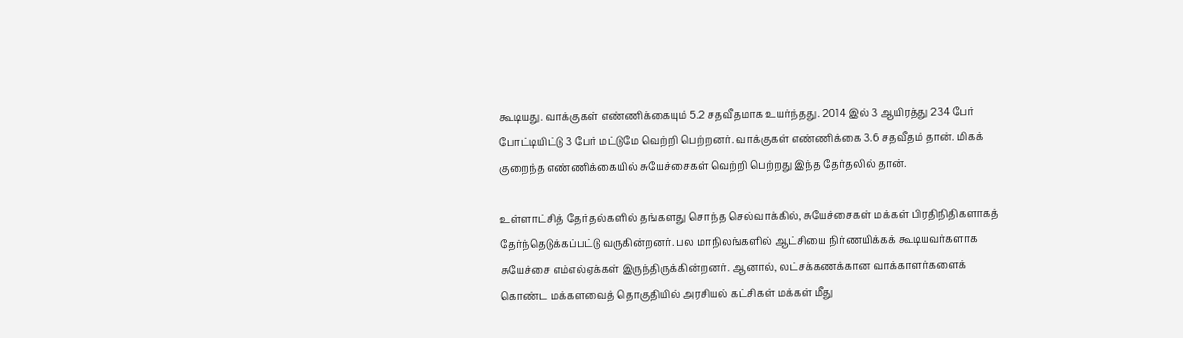கூடியது. வாக்குகள் எண்ணிக்கையும் 5.2 சதவீதமாக உயர்ந்தது. 2014 இல் 3 ஆயிரத்து 234 பேர் போட்டியிட்டு 3 பேர் மட்டுமே வெற்றி பெற்றனர். வாக்குகள் எண்ணிக்கை 3.6 சதவீதம் தான். மிகக் குறைந்த எண்ணிக்கையில் சுயேச்சைகள் வெற்றி பெற்றது இந்த தேர்தலில் தான்.

உள்ளாட்சித் தேர்தல்களில் தங்களது சொந்த செல்வாக்கில், சுயேச்சைகள் மக்கள் பிரதிநிதிகளாகத் தேர்ந்தெடுக்கப்பட்டு வருகின்றனர். பல மாநிலங்களில் ஆட்சியை நிர்ணயிக்கக் கூடியவர்களாக சுயேச்சை எம்எல்ஏக்கள் இருந்திருக்கின்றனர். ஆனால், லட்சக்கணக்கான வாக்காளர்களைக் கொண்ட மக்களவைத் தொகுதியில் அரசியல் கட்சிகள் மக்கள் மீது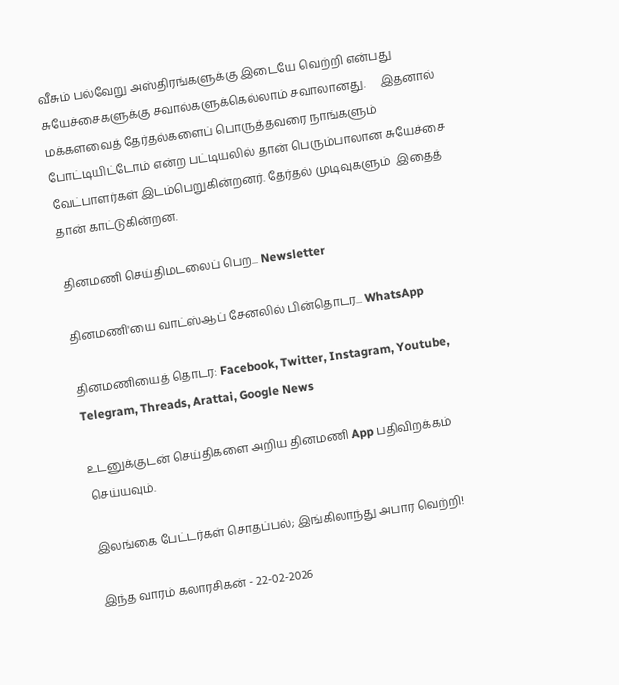வீசும் பல்வேறு அஸ்திரங்களுக்கு இடையே வெற்றி என்பது சுயேச்சைகளுக்கு சவால்களுக்கெல்லாம் சவாலானது.     இதனால் மக்களவைத் தேர்தல்களைப் பொருத்தவரை நாங்களும் போட்டியிட்டோம் என்ற பட்டியலில் தான் பெரும்பாலான சுயேச்சை வேட்பாளர்கள் இடம்பெறுகின்றனர். தேர்தல் முடிவுகளும்  இதைத் தான் காட்டுகின்றன.

தினமணி செய்திமடலைப் பெற... Newsletter

தினமணி'யை வாட்ஸ்ஆப் சேனலில் பின்தொடர... WhatsApp

தினமணியைத் தொடர: Facebook, Twitter, Instagram, Youtube, Telegram, Threads, Arattai, Google News

உடனுக்குடன் செய்திகளை அறிய தினமணி App பதிவிறக்கம் செய்யவும்.

இலங்கை பேட்டர்கள் சொதப்பல்; இங்கிலாந்து அபார வெற்றி!

இந்த வாரம் கலாரசிகன் - 22-02-2026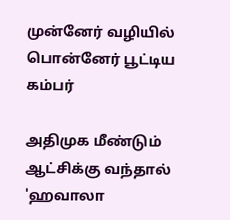முன்னேர் வழியில் பொன்னேர் பூட்டிய கம்பர்

அதிமுக மீண்டும் ஆட்சிக்கு வந்தால் 'ஹவாலா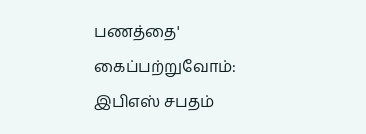பணத்தை' கைப்பற்றுவோம்: இபிஎஸ் சபதம்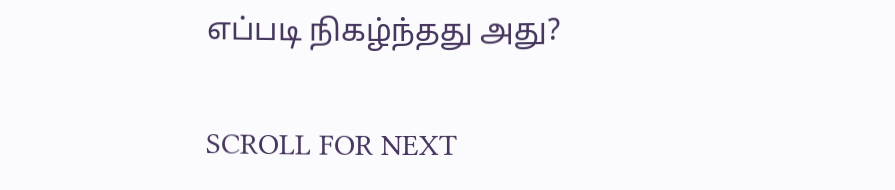எப்படி நிகழ்ந்தது அது?

SCROLL FOR NEXT